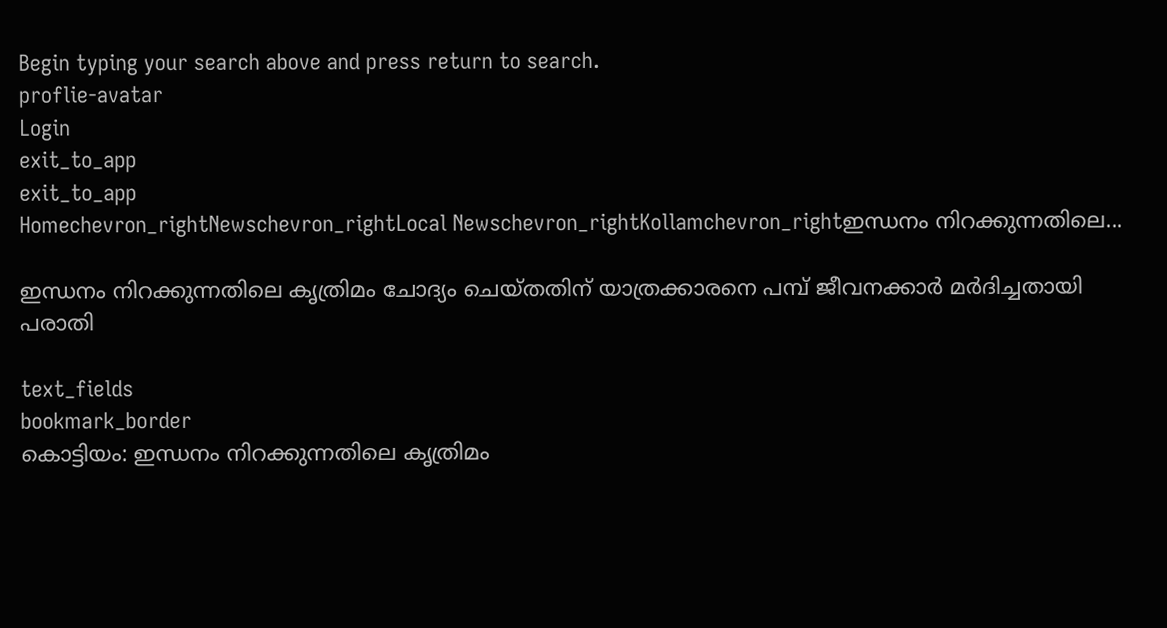Begin typing your search above and press return to search.
proflie-avatar
Login
exit_to_app
exit_to_app
Homechevron_rightNewschevron_rightLocal Newschevron_rightKollamchevron_rightഇന്ധനം നിറക്കുന്നതിലെ...

ഇന്ധനം നിറക്കുന്നതിലെ കൃത്രിമം ചോദ്യം ചെയ്തതിന് യാത്രക്കാരനെ പമ്പ് ജീവനക്കാര്‍ മര്‍ദിച്ചതായി പരാതി

text_fields
bookmark_border
കൊട്ടിയം: ഇന്ധനം നിറക്കുന്നതിലെ കൃത്രിമം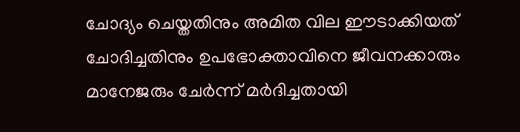ചോദ്യം ചെയ്തതിനും അമിത വില ഈടാക്കിയത് ചോദിച്ചതിനും ഉപഭോക്താവിനെ ജീവനക്കാരും മാനേജരും ചേര്‍ന്ന് മര്‍ദിച്ചതായി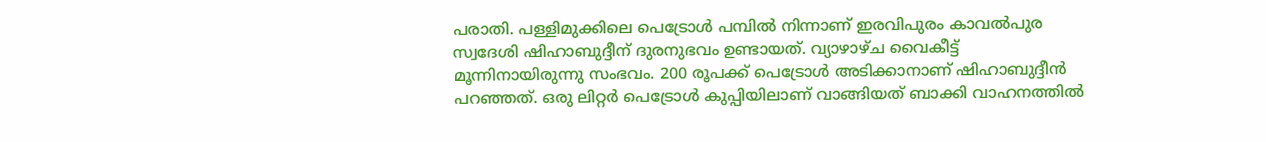പരാതി. പള്ളിമുക്കിലെ പെട്രോള്‍ പമ്പില്‍ നിന്നാണ് ഇരവിപുരം കാവല്‍പുര സ്വദേശി ഷിഹാബുദ്ദീന് ദുരനുഭവം ഉണ്ടായത്. വ്യാഴാഴ്ച വൈകീട്ട് മൂന്നിനായിരുന്നു സംഭവം. 200 രൂപക്ക് പെട്രോള്‍ അടിക്കാനാണ് ഷിഹാബുദ്ദീന്‍ പറഞ്ഞത്. ഒരു ലിറ്റര്‍ പെട്രോൾ കുപ്പിയിലാണ് വാങ്ങിയത് ബാക്കി വാഹനത്തില്‍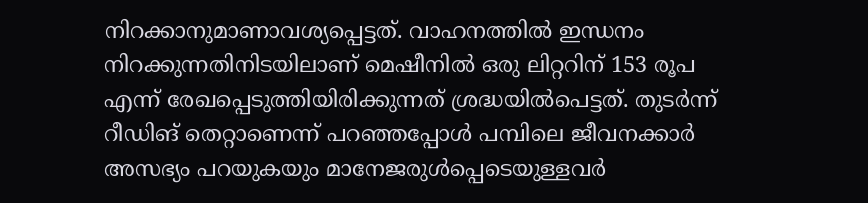നിറക്കാനുമാണാവശ്യപ്പെട്ടത്. വാഹനത്തില്‍ ഇന്ധനം നിറക്കുന്നതിനിടയിലാണ് മെഷീനില്‍ ഒരു ലിറ്ററിന് 153 രൂപ എന്ന് രേഖപ്പെടുത്തിയിരിക്കുന്നത് ശ്രദ്ധയിൽപെട്ടത്. തുടര്‍ന്ന് റീഡിങ് തെറ്റാണെന്ന് പറഞ്ഞപ്പോള്‍ പമ്പിലെ ജീവനക്കാര്‍ അസഭ്യം പറയുകയും മാനേജരുള്‍പ്പെടെയുള്ളവര്‍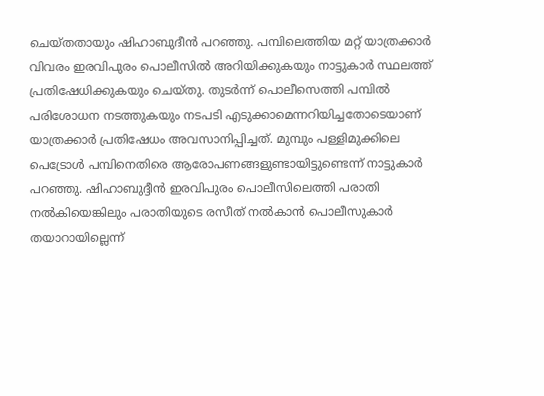ചെയ്തതായും ഷിഹാബുദീന്‍ പറഞ്ഞു. പമ്പിലെത്തിയ മറ്റ് യാത്രക്കാര്‍ വിവരം ഇരവിപുരം പൊലീസില്‍ അറിയിക്കുകയും നാട്ടുകാർ സ്ഥലത്ത് പ്രതിഷേധിക്കുകയും ചെയ്തു. തുടര്‍ന്ന് പൊലീസെത്തി പമ്പില്‍ പരിശോധന നടത്തുകയും നടപടി എടുക്കാമെന്നറിയിച്ചതോടെയാണ് യാത്രക്കാര്‍ പ്രതിഷേധം അവസാനിപ്പിച്ചത്. മുമ്പും പള്ളിമുക്കിലെ പെട്രോള്‍ പമ്പിനെതിരെ ആരോപണങ്ങളുണ്ടായിട്ടുണ്ടെന്ന് നാട്ടുകാര്‍ പറഞ്ഞു. ഷിഹാബുദ്ദീന്‍ ഇരവിപുരം പൊലീസിലെത്തി പരാതി നല്‍കിയെങ്കിലും പരാതിയുടെ രസീത് നല്‍കാന്‍ പൊലീസുകാര്‍ തയാറായില്ലെന്ന്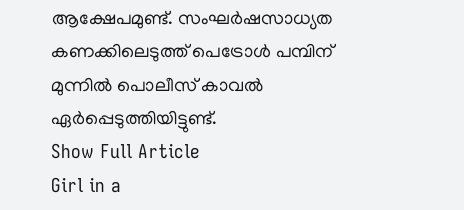ആക്ഷേപമുണ്ട്. സംഘര്‍ഷസാധ്യത കണക്കിലെടുത്ത്‌ പെട്രോള്‍ പമ്പിന് മുന്നില്‍ പൊലീസ് കാവല്‍ ഏര്‍പ്പെടുത്തിയിട്ടുണ്ട്.
Show Full Article
Girl in a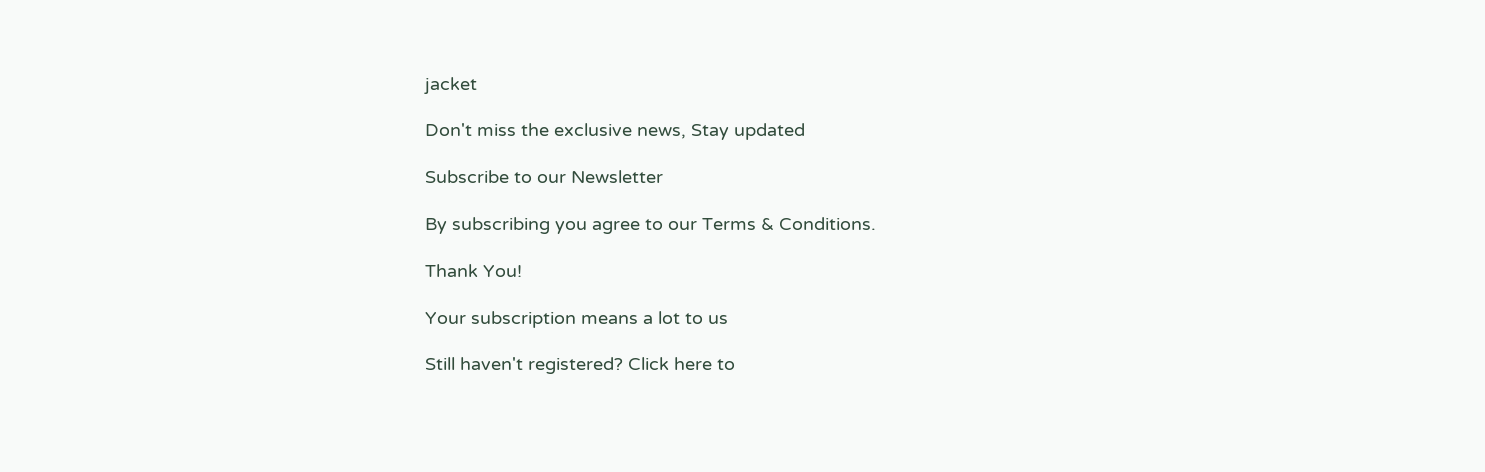jacket

Don't miss the exclusive news, Stay updated

Subscribe to our Newsletter

By subscribing you agree to our Terms & Conditions.

Thank You!

Your subscription means a lot to us

Still haven't registered? Click here to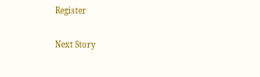Register

Next Story